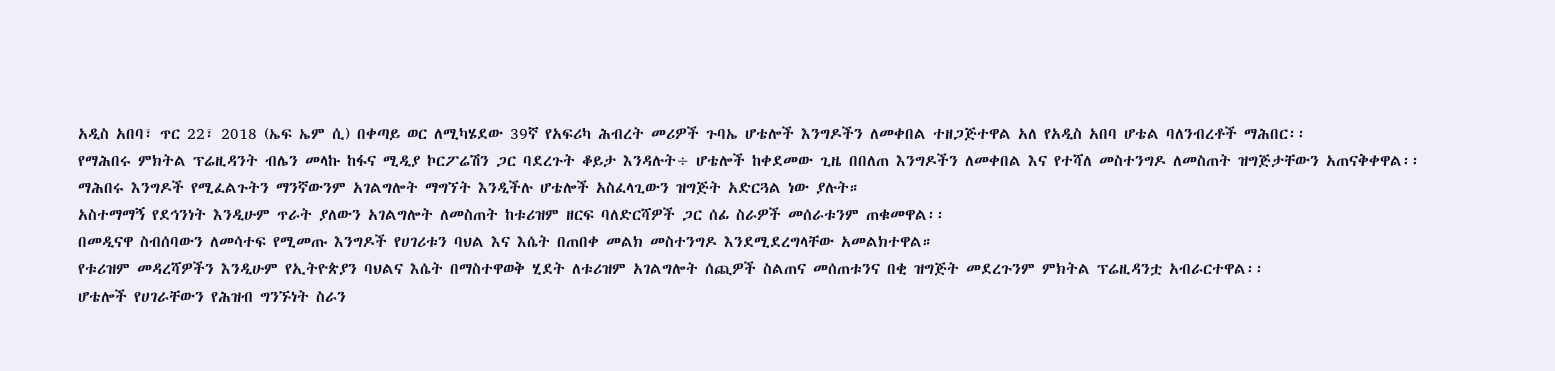አዲስ አበባ፣ ጥር 22፣ 2018 (ኤፍ ኤም ሲ) በቀጣይ ወር ለሚካሄደው 39ኛ የአፍሪካ ሕብረት መሪዎች ጉባኤ ሆቴሎች እንግዶችን ለመቀበል ተዘጋጅተዋል አለ የአዲስ አበባ ሆቴል ባለንብረቶች ማሕበር፡፡
የማሕበሩ ምክትል ፕሬዚዳንት ብሌን መላኩ ከፋና ሚዲያ ኮርፖሬሽን ጋር ባደረጉት ቆይታ እንዳሉት÷ ሆቴሎች ከቀደመው ጊዜ በበለጠ እንግዶችን ለመቀበል እና የተሻለ መስተንግዶ ለመስጠት ዝግጅታቸውን አጠናቅቀዋል፡፡
ማሕበሩ እንግዶች የሚፈልጉትን ማንኛውንም አገልግሎት ማግኘት እንዲችሉ ሆቴሎች አስፈላጊውን ዝግጅት አድርጓል ነው ያሉት።
አስተማማኝ የደኅንነት እንዲሁም ጥራት ያለውን አገልግሎት ለመስጠት ከቱሪዝም ዘርፍ ባለድርሻዎች ጋር ሰፊ ስራዎች መሰራቱንም ጠቁመዋል፡፡
በመዲናዋ ስብሰባውን ለመሳተፍ የሚመጡ እንግዶች የሀገሪቱን ባህል እና እሴት በጠበቀ መልክ መስተንግዶ እንደሚደረግላቸው አመልክተዋል።
የቱሪዝም መዳረሻዎችን እንዲሁም የኢትዮጵያን ባህልና እሴት በማስተዋወቅ ሂደት ለቱሪዝም አገልግሎት ሰጪዎች ስልጠና መሰጠቱንና በቂ ዝግጅት መደረጉንም ምክትል ፕሬዚዳንቷ አብራርተዋል፡፡
ሆቴሎች የሀገራቸውን የሕዝብ ግንኙነት ስራን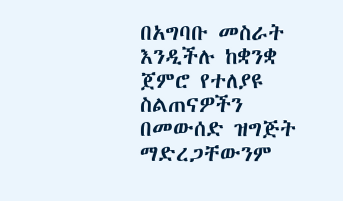በአግባቡ መስራት እንዲችሉ ከቋንቋ ጀምሮ የተለያዩ ስልጠናዎችን በመውሰድ ዝግጅት ማድረጋቸውንም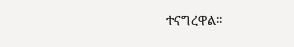ተናግረዋል፡፡